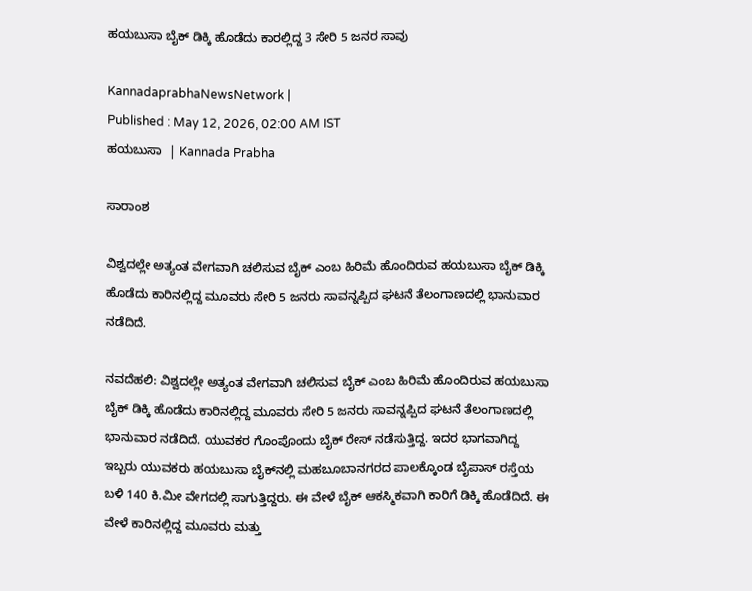ಹಯಬುಸಾ ಬೈಕ್‌ ಡಿಕ್ಕಿ ಹೊಡೆದು ಕಾರಲ್ಲಿದ್ದ 3 ಸೇರಿ 5 ಜನರ ಸಾವು

KannadaprabhaNewsNetwork |
Published : May 12, 2026, 02:00 AM IST
ಹಯಬುಸಾ  | Kannada Prabha

ಸಾರಾಂಶ

ವಿಶ್ವದಲ್ಲೇ ಅತ್ಯಂತ ವೇಗವಾಗಿ ಚಲಿಸುವ ಬೈಕ್‌ ಎಂಬ ಹಿರಿಮೆ ಹೊಂದಿರುವ ಹಯಬುಸಾ ಬೈಕ್‌ ಡಿಕ್ಕಿ ಹೊಡೆದು ಕಾರಿನಲ್ಲಿದ್ದ ಮೂವರು ಸೇರಿ 5 ಜನರು ಸಾವನ್ನಪ್ಪಿದ ಘಟನೆ ತೆಲಂಗಾಣದಲ್ಲಿ ಭಾನುವಾರ ನಡೆದಿದೆ.

ನವದೆಹಲಿ: ವಿಶ್ವದಲ್ಲೇ ಅತ್ಯಂತ ವೇಗವಾಗಿ ಚಲಿಸುವ ಬೈಕ್‌ ಎಂಬ ಹಿರಿಮೆ ಹೊಂದಿರುವ ಹಯಬುಸಾ ಬೈಕ್‌ ಡಿಕ್ಕಿ ಹೊಡೆದು ಕಾರಿನಲ್ಲಿದ್ದ ಮೂವರು ಸೇರಿ 5 ಜನರು ಸಾವನ್ನಪ್ಪಿದ ಘಟನೆ ತೆಲಂಗಾಣದಲ್ಲಿ ಭಾನುವಾರ ನಡೆದಿದೆ. ಯುವಕರ ಗೊಂಪೊಂದು ಬೈಕ್‌ ರೇಸ್‌ ನಡೆಸುತ್ತಿದ್ದ. ಇದರ ಭಾಗವಾಗಿದ್ದ ಇಬ್ಬರು ಯುವಕರು ಹಯಬುಸಾ ಬೈಕ್‌ನಲ್ಲಿ ಮಹಬೂಬಾನಗರದ ಪಾಲಕ್ಕೊಂಡ ಬೈಪಾಸ್‌ ರಸ್ತೆಯ ಬಳಿ 140 ಕಿ.ಮೀ ವೇಗದಲ್ಲಿ ಸಾಗುತ್ತಿದ್ದರು. ಈ ವೇಳೆ ಬೈಕ್‌ ಆಕಸ್ಮಿಕವಾಗಿ ಕಾರಿಗೆ ಡಿಕ್ಕಿ ಹೊಡೆದಿದೆ. ಈ ವೇಳೆ ಕಾರಿನಲ್ಲಿದ್ದ ಮೂವರು ಮತ್ತು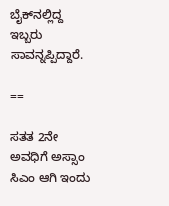ಬೈಕ್‌ನಲ್ಲಿದ್ದ ಇಬ್ಬರು ಸಾವನ್ನಪ್ಪಿದ್ದಾರೆ.

==

ಸತತ 2ನೇ ಅವಧಿಗೆ ಅಸ್ಸಾಂ ಸಿಎಂ ಆಗಿ ಇಂದು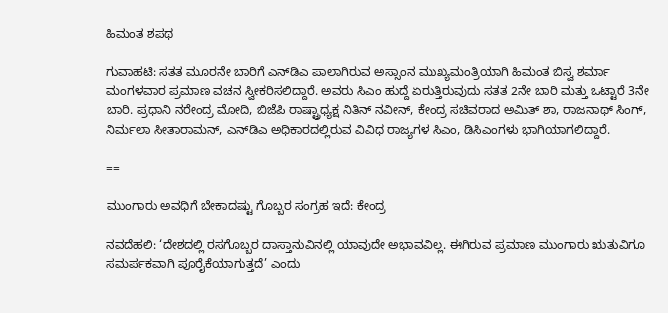ಹಿಮಂತ ಶಪಥ

ಗುವಾಹಟಿ: ಸತತ ಮೂರನೇ ಬಾರಿಗೆ ಎನ್‌ಡಿಎ ಪಾಲಾಗಿರುವ ಅಸ್ಸಾಂನ ಮುಖ್ಯಮಂತ್ರಿಯಾಗಿ ಹಿಮಂತ ಬಿಸ್ವ ಶರ್ಮಾ ಮಂಗಳವಾರ ಪ್ರಮಾಣ ವಚನ ಸ್ವೀಕರಿಸಲಿದ್ದಾರೆ. ಅವರು ಸಿಎಂ ಹುದ್ದೆ ಏರುತ್ತಿರುವುದು ಸತತ 2ನೇ ಬಾರಿ ಮತ್ತು ಒಟ್ಟಾರೆ 3ನೇ ಬಾರಿ. ಪ್ರಧಾನಿ ನರೇಂದ್ರ ಮೋದಿ, ಬಿಜೆಪಿ ರಾಷ್ಟ್ರಾಧ್ಯಕ್ಷ ನಿತಿನ್‌ ನವೀನ್‌, ಕೇಂದ್ರ ಸಚಿವರಾದ ಅಮಿತ್‌ ಶಾ, ರಾಜನಾಥ್‌ ಸಿಂಗ್‌, ನಿರ್ಮಲಾ ಸೀತಾರಾಮನ್‌, ಎನ್‌ಡಿಎ ಅಧಿಕಾರದಲ್ಲಿರುವ ವಿವಿಧ ರಾಜ್ಯಗಳ ಸಿಎಂ, ಡಿಸಿಎಂಗಳು ಭಾಗಿಯಾಗಲಿದ್ದಾರೆ.

==

ಮುಂಗಾರು ಅವಧಿಗೆ ಬೇಕಾದಷ್ಟು ಗೊಬ್ಬರ ಸಂಗ್ರಹ ಇದೆ: ಕೇಂದ್ರ

ನವದೆಹಲಿ: ‘ದೇಶದಲ್ಲಿ ರಸಗೊಬ್ಬರ ದಾಸ್ತಾನುವಿನಲ್ಲಿ ಯಾವುದೇ ಅಭಾವವಿಲ್ಲ. ಈಗಿರುವ ಪ್ರಮಾಣ ಮುಂಗಾರು ಋತುವಿಗೂ ಸಮರ್ಪಕವಾಗಿ ಪೂರೈಕೆಯಾಗುತ್ತದೆ’ ಎಂದು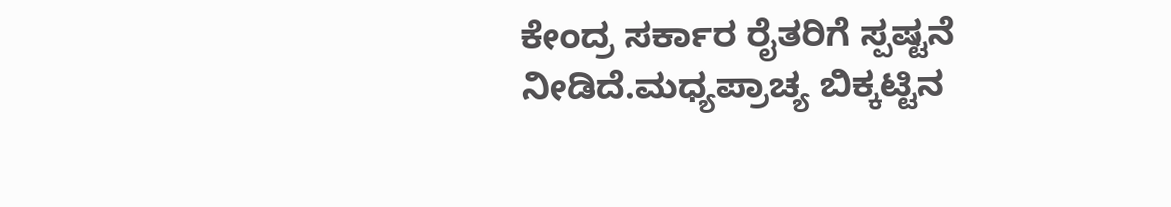ಕೇಂದ್ರ ಸರ್ಕಾರ ರೈತರಿಗೆ ಸ್ಪಷ್ಟನೆ ನೀಡಿದೆ.ಮಧ್ಯಪ್ರಾಚ್ಯ ಬಿಕ್ಕಟ್ಟಿನ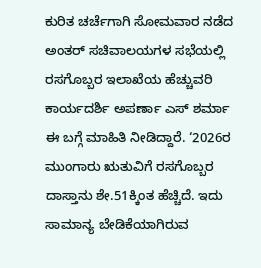ಕುರಿತ ಚರ್ಚೆಗಾಗಿ ಸೋಮವಾರ ನಡೆದ ಅಂತರ್‌ ಸಚಿವಾಲಯಗಳ ಸಭೆಯಲ್ಲಿ ರಸಗೊಬ್ಬರ ಇಲಾಖೆಯ ಹೆಚ್ಚುವರಿ ಕಾರ್ಯದರ್ಶಿ ಅಪರ್ಣಾ ಎಸ್ ಶರ್ಮಾ ಈ ಬಗ್ಗೆ ಮಾಹಿತಿ ನೀಡಿದ್ದಾರೆ. ‘2026ರ ಮುಂಗಾರು ಋತುವಿಗೆ ರಸಗೊಬ್ಬರ ದಾಸ್ತಾನು ಶೇ.51ಕ್ಕಿಂತ ಹೆಚ್ಚಿದೆ. ಇದು ಸಾಮಾನ್ಯ ಬೇಡಿಕೆಯಾಗಿರುವ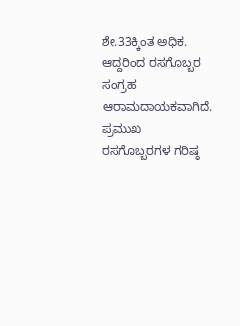ಶೇ.33ಕ್ಕಿಂತ ಅಧಿಕ. ಆದ್ದರಿಂದ ರಸಗೊಬ್ಬರ ಸಂಗ್ರಹ ಆರಾಮದಾಯಕವಾಗಿದೆ. ಪ್ರಮುಖ ರಸಗೊಬ್ಬರಗಳ ಗರಿಷ್ಠ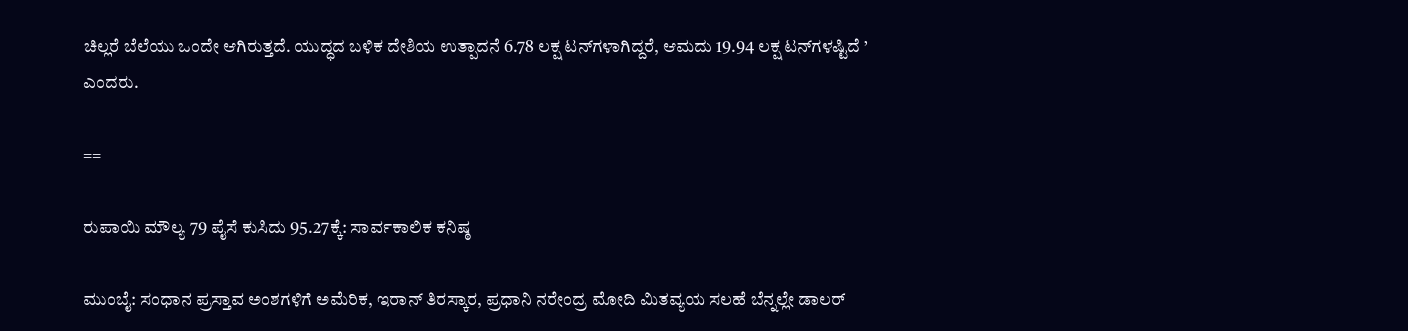ಚಿಲ್ಲರೆ ಬೆಲೆಯು ಒಂದೇ ಆಗಿರುತ್ತದೆ. ಯುದ್ಧದ ಬಳಿಕ ದೇಶಿಯ ಉತ್ಪಾದನೆ 6.78 ಲಕ್ಷ ಟನ್‌ಗಳಾಗಿದ್ದರೆ, ಆಮದು 19.94 ಲಕ್ಷ ಟನ್‌ಗಳಷ್ಟಿದೆ ’ ಎಂದರು.

==

ರುಪಾಯಿ ಮೌಲ್ಯ 79 ಪೈಸೆ ಕುಸಿದು 95.27ಕ್ಕೆ: ಸಾರ್ವಕಾಲಿಕ ಕನಿಷ್ಠ

ಮುಂಬೈ: ಸಂಧಾನ ಪ್ರಸ್ತಾವ ಅಂಶಗಳಿಗೆ ಅಮೆರಿಕ, ಇರಾನ್‌ ತಿರಸ್ಕಾರ, ಪ್ರಧಾನಿ ನರೇಂದ್ರ ಮೋದಿ ಮಿತವ್ಯಯ ಸಲಹೆ ಬೆನ್ನಲ್ಲೇ ಡಾಲರ್‌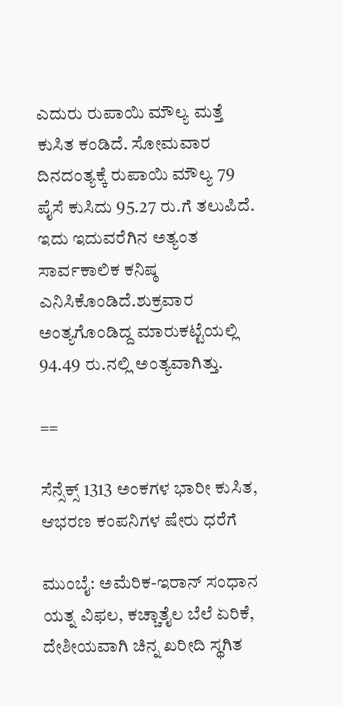ಎದುರು ರುಪಾಯಿ ಮೌಲ್ಯ ಮತ್ತೆ ಕುಸಿತ ಕಂಡಿದೆ. ಸೋಮವಾರ ದಿನದಂತ್ಯಕ್ಕೆ ರುಪಾಯಿ ಮೌಲ್ಯ 79 ಪೈಸೆ ಕುಸಿದು 95.27 ರು.ಗೆ ತಲುಪಿದೆ. ಇದು ಇದುವರೆಗಿನ ಅತ್ಯಂತ ಸಾರ್ವಕಾಲಿಕ ಕನಿಷ್ಠ ಎನಿಸಿಕೊಂಡಿದೆ.ಶುಕ್ರವಾರ ಅಂತ್ಯಗೊಂಡಿದ್ದ ಮಾರುಕಟ್ಟೆಯಲ್ಲಿ 94.49 ರು.ನಲ್ಲಿ ಅಂತ್ಯವಾಗಿತ್ತು.

==

ಸೆನ್ಸೆಕ್ಸ್‌ 1313 ಅಂಕಗಳ ಭಾರೀ ಕುಸಿತ, ಆಭರಣ ಕಂಪನಿಗಳ ಷೇರು ಧರೆಗೆ

ಮುಂಬೈ: ಅಮೆರಿಕ-ಇರಾನ್‌ ಸಂಧಾನ ಯತ್ನ ವಿಫಲ, ಕಚ್ಚಾತೈಲ ಬೆಲೆ ಏರಿಕೆ, ದೇಶೀಯವಾಗಿ ಚಿನ್ನ ಖರೀದಿ ಸ್ಥಗಿತ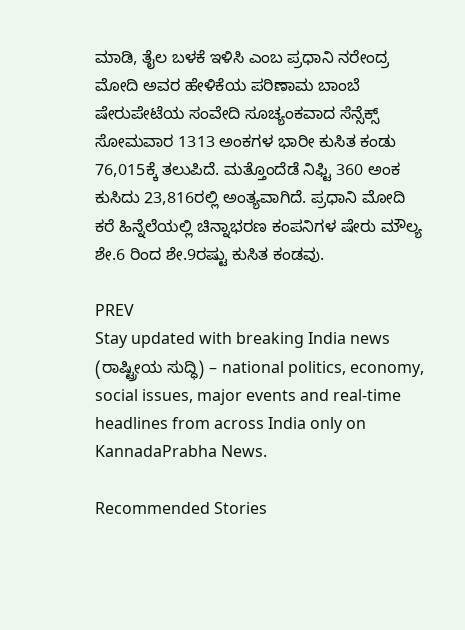ಮಾಡಿ, ತೈಲ ಬಳಕೆ ಇಳಿಸಿ ಎಂಬ ಪ್ರಧಾನಿ ನರೇಂದ್ರ ಮೋದಿ ಅವರ ಹೇಳಿಕೆಯ ಪರಿಣಾಮ ಬಾಂಬೆ ಷೇರುಪೇಟೆಯ ಸಂವೇದಿ ಸೂಚ್ಯಂಕವಾದ ಸೆನ್ಸೆಕ್ಸ್‌ ಸೋಮವಾರ 1313 ಅಂಕಗಳ ಭಾರೀ ಕುಸಿತ ಕಂಡು 76,015ಕ್ಕೆ ತಲುಪಿದೆ. ಮತ್ತೊಂದೆಡೆ ನಿಫ್ಟಿ 360 ಅಂಕ ಕುಸಿದು 23,816ರಲ್ಲಿ ಅಂತ್ಯವಾಗಿದೆ. ಪ್ರಧಾನಿ ಮೋದಿ ಕರೆ ಹಿನ್ನೆಲೆಯಲ್ಲಿ ಚಿನ್ನಾಭರಣ ಕಂಪನಿಗಳ ಷೇರು ಮೌಲ್ಯ ಶೇ.6 ರಿಂದ ಶೇ.9ರಷ್ಟು ಕುಸಿತ ಕಂಡವು.

PREV
Stay updated with breaking India news (ರಾಷ್ಟ್ರೀಯ ಸುದ್ಧಿ) – national politics, economy, social issues, major events and real‑time headlines from across India only on KannadaPrabha News.

Recommended Stories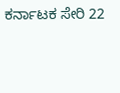ಕರ್ನಾಟಕ ಸೇರಿ 22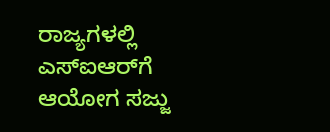ರಾಜ್ಯಗಳಲ್ಲಿ ಎಸ್‌ಐಆರ್‌ಗೆ ಆಯೋಗ ಸಜ್ಜು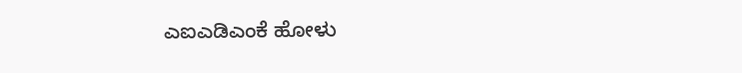ಎಐಎಡಿಎಂಕೆ ಹೋಳು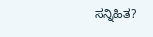ಸನ್ನಿಹಿತ?